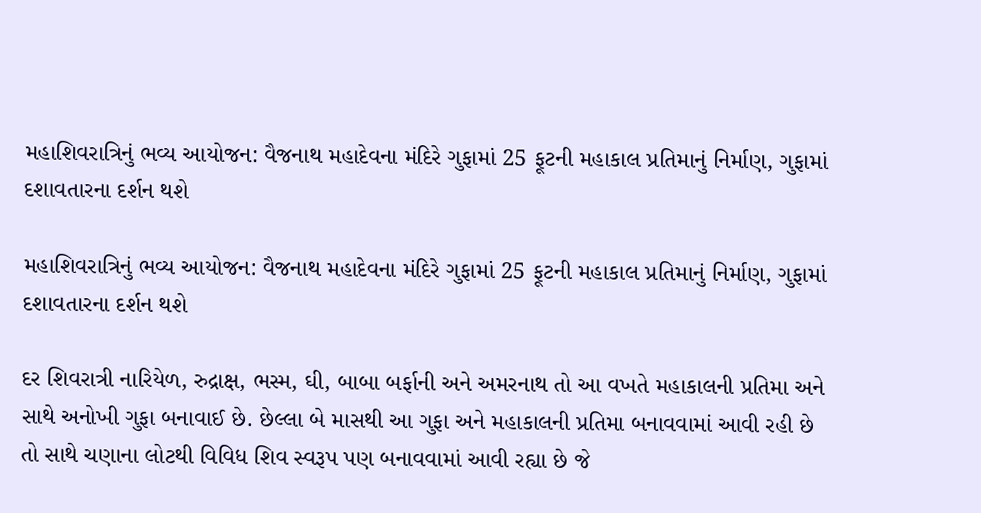મહાશિવરાત્રિનું ભવ્ય આયોજન: વૈજનાથ મહાદેવના મંદિરે ગુફામાં 25 ફૂટની મહાકાલ પ્રતિમાનું નિર્માણ, ગુફામાં દશાવતારના દર્શન થશે

મહાશિવરાત્રિનું ભવ્ય આયોજન: વૈજનાથ મહાદેવના મંદિરે ગુફામાં 25 ફૂટની મહાકાલ પ્રતિમાનું નિર્માણ, ગુફામાં દશાવતારના દર્શન થશે

દર શિવરાત્રી નારિયેળ, રુદ્રાક્ષ, ભસ્મ, ઘી, બાબા બર્ફાની અને અમરનાથ તો આ વખતે મહાકાલની પ્રતિમા અને સાથે અનોખી ગુફા બનાવાઈ છે. છેલ્લા બે માસથી આ ગુફા અને મહાકાલની પ્રતિમા બનાવવામાં આવી રહી છે તો સાથે ચણાના લોટથી વિવિધ શિવ સ્વરૂપ પણ બનાવવામાં આવી રહ્યા છે જે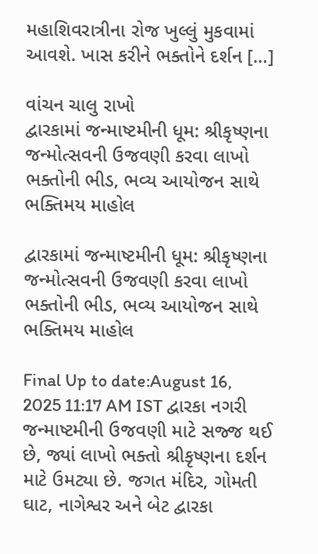મહાશિવરાત્રીના રોજ ખુલ્લું મુકવામાં આવશે. ખાસ કરીને ભક્તોને દર્શન […]

વાંચન ચાલુ રાખો
દ્વારકામાં જન્માષ્ટમીની ધૂમ: શ્રીકૃષ્ણના જન્મોત્સવની ઉજવણી કરવા લાખો ભક્તોની ભીડ, ભવ્ય આયોજન સાથે ભક્તિમય માહોલ

દ્વારકામાં જન્માષ્ટમીની ધૂમ: શ્રીકૃષ્ણના જન્મોત્સવની ઉજવણી કરવા લાખો ભક્તોની ભીડ, ભવ્ય આયોજન સાથે ભક્તિમય માહોલ

Final Up to date:August 16, 2025 11:17 AM IST દ્વારકા નગરી જન્માષ્ટમીની ઉજવણી માટે સજ્જ થઈ છે, જ્યાં લાખો ભક્તો શ્રીકૃષ્ણના દર્શન માટે ઉમટ્યા છે. જગત મંદિર, ગોમતી ઘાટ, નાગેશ્વર અને બેટ દ્વારકા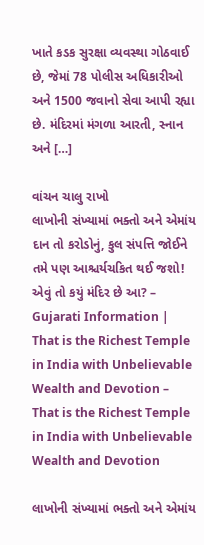ખાતે કડક સુરક્ષા વ્યવસ્થા ગોઠવાઈ છે, જેમાં 78 પોલીસ અધિકારીઓ અને 1500 જવાનો સેવા આપી રહ્યા છે. મંદિરમાં મંગળા આરતી, સ્નાન અને […]

વાંચન ચાલુ રાખો
લાખોની સંખ્યામાં ભક્તો અને એમાંય દાન તો કરોડોનું, કુલ સંપત્તિ જોઈને તમે પણ આશ્ચર્યચકિત થઈ જશો! એવું તો કયું મંદિર છે આ? – Gujarati Information | That is the Richest Temple in India with Unbelievable Wealth and Devotion – That is the Richest Temple in India with Unbelievable Wealth and Devotion

લાખોની સંખ્યામાં ભક્તો અને એમાંય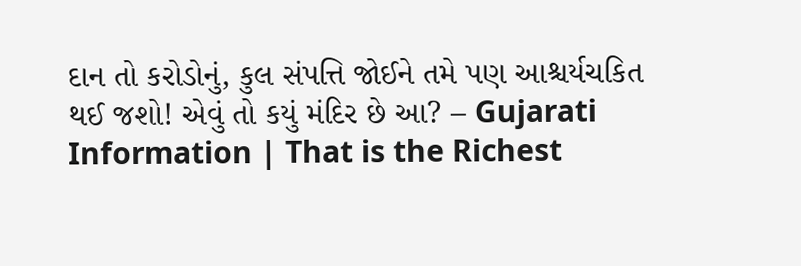દાન તો કરોડોનું, કુલ સંપત્તિ જોઈને તમે પણ આશ્ચર્યચકિત થઈ જશો! એવું તો કયું મંદિર છે આ? – Gujarati Information | That is the Richest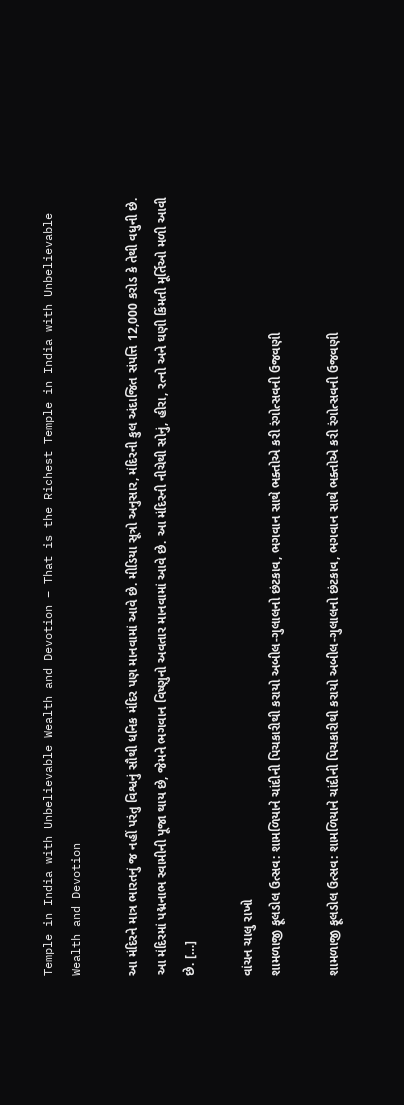Temple in India with Unbelievable Wealth and Devotion – That is the Richest Temple in India with Unbelievable Wealth and Devotion

આ મંદિરને માત્ર ભારતનું જ નહીં પરંતુ વિશ્વનું સૌથી ધનિક મંદિર પણ માનવામાં આવે છે. મીડિયા સૂત્રો અનુસાર, મંદિરની કુલ અંદાજિત સંપત્તિ 12,000 કરોડ કે તેથી વધુની છે. આ મંદિરમાં પદ્મનાભ સ્વામીની પૂજા થાય છે, જેમને ભગવાન વિષ્ણુનો અવતાર માનવામાં આવે છે. આ મંદિરની નીચેથી સોનું, હીરા, રત્નો અને ઘણી કિંમતી મૂર્તિઓ મળી આવી છે. […]

વાંચન ચાલુ રાખો
શામળાજી ફૂલડોલ ઉત્સવ: શામળિયાને ચાંદીની પિચકારીથી કરાયો અબીલ-ગુલાલનો છંટકાવ, ભગવાન સાથે ભક્તોએ કરી રંગોત્સવની ઉજવણી

શામળાજી ફૂલડોલ ઉત્સવ: શામળિયાને ચાંદીની પિચકારીથી કરાયો અબીલ-ગુલાલનો છંટકાવ, ભગવાન સાથે ભક્તોએ કરી રંગોત્સવની ઉજવણી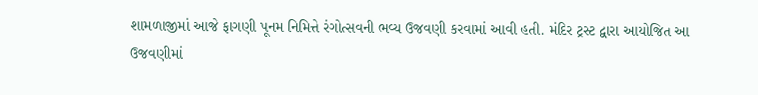શામળાજીમાં આજે ફાગણી પૂનમ નિમિત્તે રંગોત્સવની ભવ્ય ઉજવણી કરવામાં આવી હતી. મંદિર ટ્રસ્ટ દ્વારા આયોજિત આ ઉજવણીમાં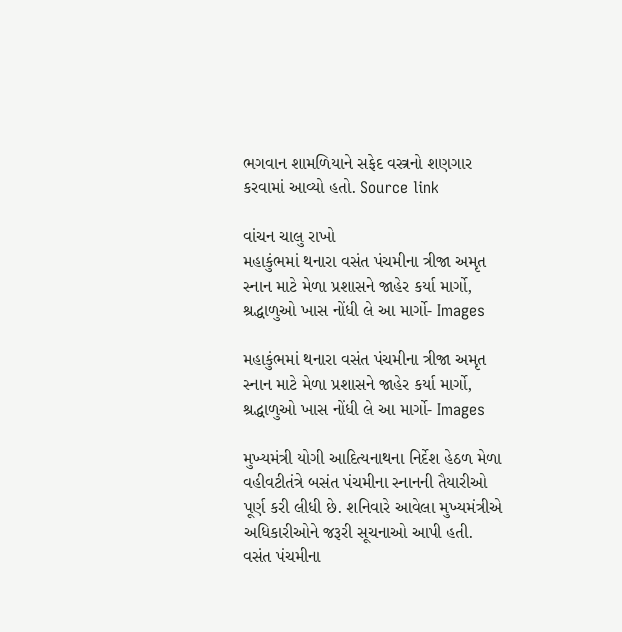ભગવાન શામળિયાને સફેદ વસ્ત્રનો શણગાર કરવામાં આવ્યો હતો. Source link

વાંચન ચાલુ રાખો
મહાકુંભમાં થનારા વસંત પંચમીના ત્રીજા અમૃત  સ્નાન માટે મેળા પ્રશાસને જાહેર કર્યા માર્ગો, શ્રદ્ધાળુઓ ખાસ નોંધી લે આ માર્ગો- Images

મહાકુંભમાં થનારા વસંત પંચમીના ત્રીજા અમૃત સ્નાન માટે મેળા પ્રશાસને જાહેર કર્યા માર્ગો, શ્રદ્ધાળુઓ ખાસ નોંધી લે આ માર્ગો- Images

મુખ્યમંત્રી યોગી આદિત્યનાથના નિર્દેશ હેઠળ મેળા વહીવટીતંત્રે બસંત પંચમીના સ્નાનની તૈયારીઓ પૂર્ણ કરી લીધી છે. શનિવારે આવેલા મુખ્યમંત્રીએ અધિકારીઓને જરૂરી સૂચનાઓ આપી હતી. વસંત પંચમીના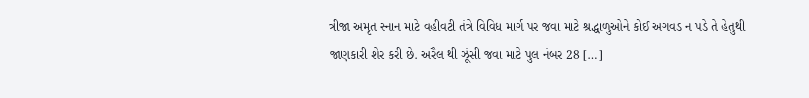ત્રીજા અમૃત સ્નાન માટે વહીવટી તંત્રે વિવિધ માર્ગ પર જવા માટે શ્રદ્ધાળુઓને કોઈ અગવડ ન પડે તે હેતુથી જાણકારી શેર કરી છે. અરૈલ થી ઝૂંસી જવા માટે પુલ નંબર 28 […]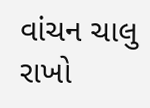વાંચન ચાલુ રાખો